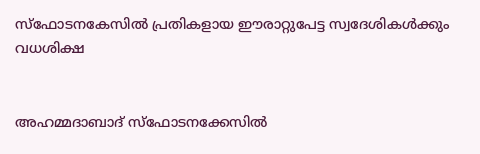സ്‌ഫോടനകേസില്‍ പ്രതികളായ ഈരാറ്റുപേട്ട സ്വദേശികള്‍ക്കും വധശിക്ഷ


അഹമ്മദാബാദ് സ്‌ഫോടനക്കേസില്‍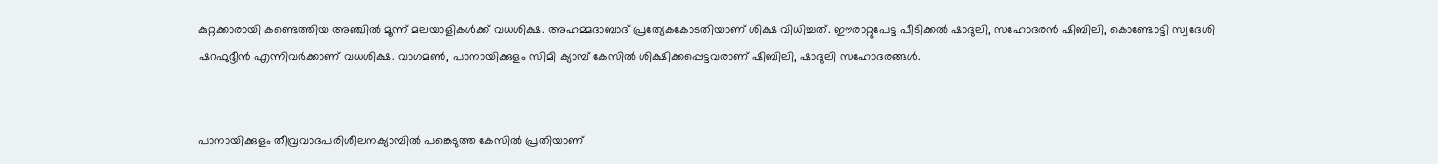കുറ്റക്കാരായി കണ്ടെത്തിയ അഞ്ചില്‍ മൂന്ന് മലയാളികള്‍ക്ക് വധശിക്ഷ. അഹമ്മദാബാദ് പ്രത്യേകകോടതിയാണ് ശിക്ഷ വിധിച്ചത്. ഈരാറ്റുപേട്ട പീടിക്കല്‍ ഷാദുലി, സഹോദരന്‍ ഷിബിലി, കൊണ്ടോട്ടി സ്വദേശി ഷറഫുദ്ദീന്‍ എന്നിവര്‍ക്കാണ് വധശിക്ഷ. വാഗമണ്‍, പാനായിക്കുളം സിമി ക്യാമ്പ് കേസില്‍ ശിക്ഷിക്കപ്പെട്ടവരാണ് ഷിബിലി, ഷാദുലി സഹോദരങ്ങള്‍.


പാനായിക്കുളം തീവ്രവാദപരിശീലനക്യാമ്പില്‍ പങ്കെടുത്ത കേസില്‍ പ്രതിയാണ്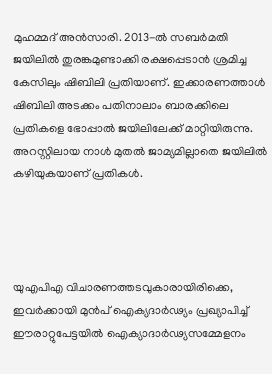മുഹമ്മദ് അന്‍സാരി. 2013-ല്‍ സബര്‍മതി ജയിലില്‍ തുരങ്കമുണ്ടാക്കി രക്ഷപ്പെടാന്‍ ശ്രമിച്ച കേസിലും ഷിബിലി പ്രതിയാണ്. ഇക്കാരണത്താള്‍ ഷിബിലി അടക്കം പതിനാലാം ബാരക്കിലെ പ്രതികളെ ഭോപ്പാല്‍ ജയിലിലേക്ക് മാറ്റിയിരുന്നു. അറസ്റ്റിലായ നാള്‍ മുതല്‍ ജാമ്യമില്ലാതെ ജയിലില്‍ കഴിയുകയാണ് പ്രതികള്‍.




യുഎപിഎ വിചാരണത്തടവുകാരായിരിക്കെ, ഇവര്‍ക്കായി മുന്‍പ് ഐക്യദാര്‍ഢ്യം പ്രഖ്യാപിച്ച് ഈരാറ്റുപേട്ടയില്‍ ഐക്യാദാര്‍ഢ്യസമ്മേളനം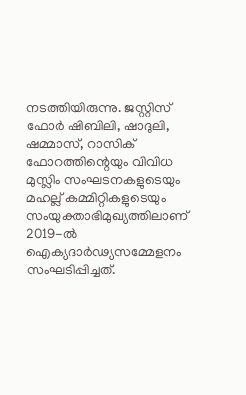നടത്തിയിരുന്നു. ജസ്റ്റിസ് ഫോര്‍ ഷിബിലി, ഷാദുലി, ഷമ്മാസ്, റാസിക് ഫോറത്തിന്റെയും വിവിധ മുസ്ലിം സംഘടനകളുടെയും മഹല്ല് കമ്മിറ്റികളുടെയും സംയുക്താഭിമുഖ്യത്തിലാണ് 2019-ല്‍ ഐക്യദാര്‍ഢ്യസമ്മേളനം സംഘടിപ്പിച്ചത്.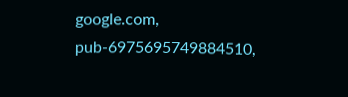google.com, pub-6975695749884510,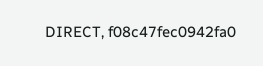DIRECT, f08c47fec0942fa0